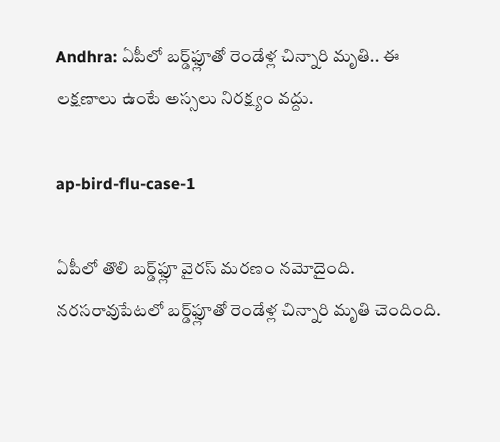Andhra: ఏపీలో బర్డ్‌ఫ్లూతో రెండేళ్ల చిన్నారి మృతి.. ఈ లక్షణాలు ఉంటే అస్సలు నిరక్ష్యం వద్దు.

ap-bird-flu-case-1

ఏపీలో తొలి బర్డ్‌ఫ్లూ వైరస్ మరణం నమోదైంది. నరసరావుపేటలో బర్డ్‌ఫ్లూతో రెండేళ్ల చిన్నారి మృతి చెందింది.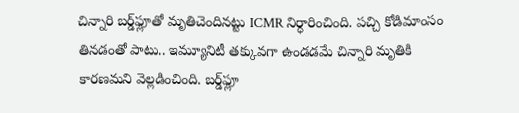చిన్నారి బర్డ్‌ఫ్లూతో మృతిచెందినట్టు ICMR నిర్ధారించింది. పచ్చి కోడిమాంసం తినడంతో పాటు.. ఇమ్యూనిటీ తక్కువగా ఉండడమే చిన్నారి మృతికి కారణమని వెల్లడించింది. బర్డ్‌ఫ్లూ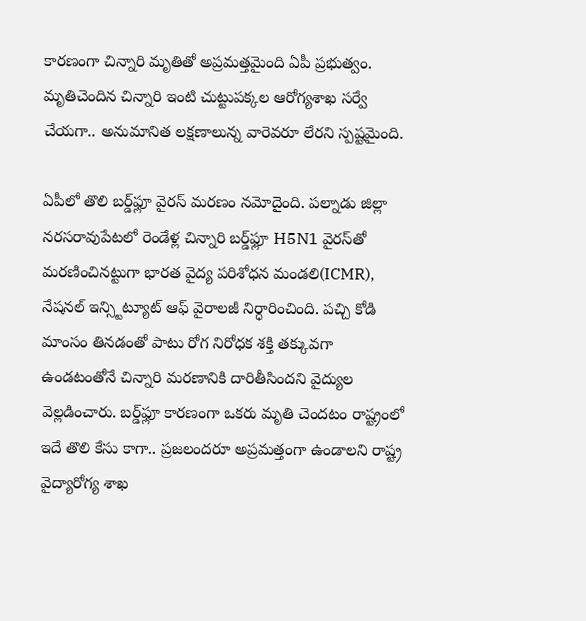కారణంగా చిన్నారి మృతితో అప్రమత్తమైంది ఏపీ ప్రభుత్వం. మృతిచెందిన చిన్నారి ఇంటి చుట్టుపక్కల ఆరోగ్యశాఖ సర్వే చేయగా.. అనుమానిత లక్షణాలున్న వారెవరూ లేరని స్పష్టమైంది.

ఏపీలో తొలి బర్డ్‌ఫ్లూ వైరస్ మరణం నమోదైంది. పల్నాడు జిల్లా నరసరావుపేటలో రెండేళ్ల చిన్నారి బర్డ్‌ఫ్లూ H5N1 వైరస్‌తో మరణించినట్టుగా భారత వైద్య పరిశోధన మండలి(ICMR), నేషనల్ ఇన్స్టిట్యూట్ ఆఫ్ వైరాలజీ నిర్ధారించింది. పచ్చి కోడి మాంసం తినడంతో పాటు రోగ నిరోధక శక్తి తక్కువగా ఉండటంతోనే చిన్నారి మరణానికి దారితీసిందని వైద్యుల వెల్లడించారు. బర్డ్‌ఫ్లూ కారణంగా ఒకరు మృతి చెందటం రాష్ట్రంలో ఇదే తొలి కేసు కాగా.. ప్రజలందరూ అప్రమత్తంగా ఉండాలని రాష్ట్ర వైద్యారోగ్య శాఖ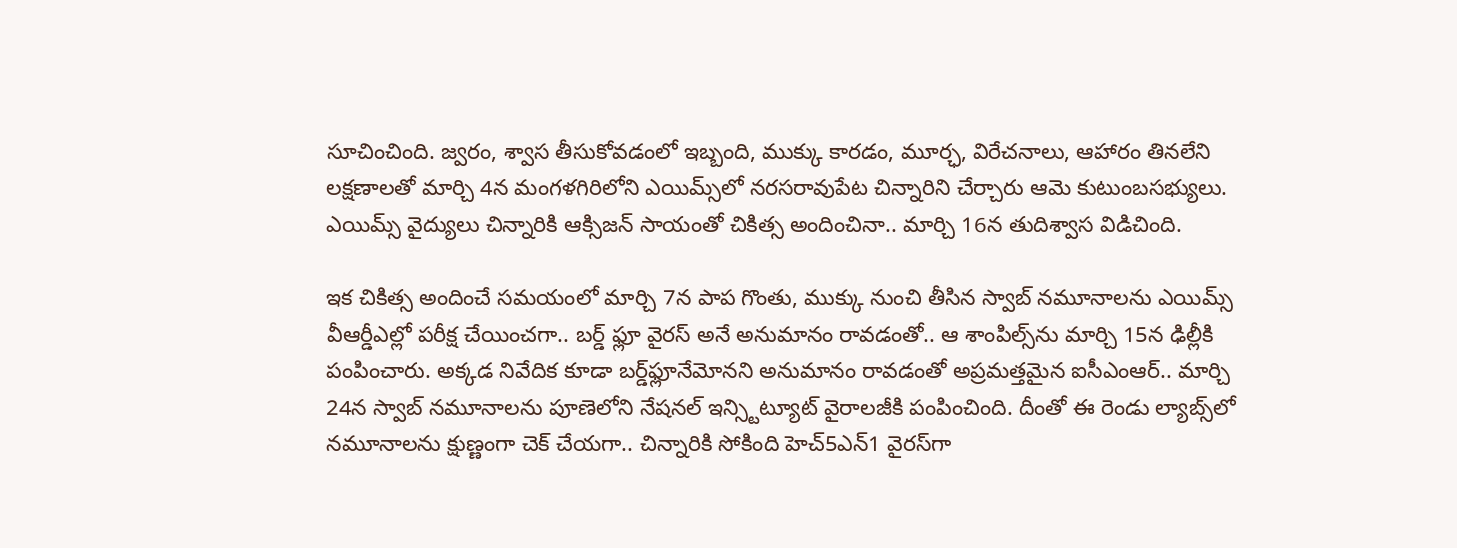సూచించింది. జ్వరం, శ్వాస తీసుకోవడంలో ఇబ్బంది, ముక్కు కారడం, మూర్ఛ, విరేచనాలు, ఆహారం తినలేని లక్షణాలతో మార్చి 4న మంగళగిరిలోని ఎయిమ్స్‌లో నరసరావుపేట చిన్నారిని చేర్చారు ఆమె కుటుంబసభ్యులు. ఎయిమ్స్ వైద్యులు చిన్నారికి ఆక్సిజన్ సాయంతో చికిత్స అందించినా.. మార్చి 16న తుదిశ్వాస విడిచింది.

ఇక చికిత్స అందించే సమయంలో మార్చి 7న పాప గొంతు, ముక్కు నుంచి తీసిన స్వాబ్ నమూనాలను ఎయిమ్స్ వీఆర్డీఎల్లో పరీక్ష చేయించగా.. బర్డ్ ఫ్లూ వైరస్ అనే అనుమానం రావడంతో.. ఆ శాంపిల్స్‌ను మార్చి 15న ఢిల్లీకి పంపించారు. అక్కడ నివేదిక కూడా బర్డ్‌ఫ్లూ‌నేమోనని అనుమానం రావడంతో అప్రమత్తమైన ఐసీఎంఆర్.. మార్చి 24న స్వాబ్ నమూనాలను పూణెలోని నేషనల్ ఇన్స్టిట్యూట్ వైరాలజీకి పంపించింది. దీంతో ఈ రెండు ల్యాబ్స్‌లో నమూనాలను క్షుణ్ణంగా చెక్ చేయగా.. చిన్నారికి సోకింది హెచ్5ఎన్1 వైరస్‌గా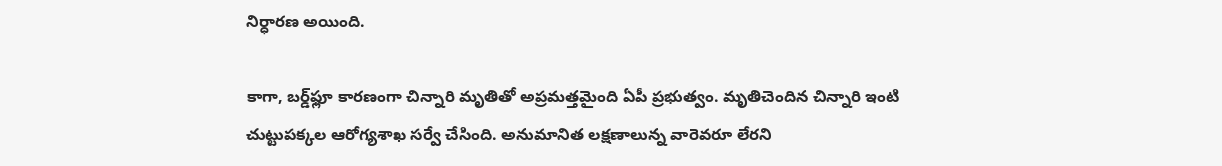నిర్ధారణ అయింది.

కాగా, బర్డ్‌ఫ్లూ కారణంగా చిన్నారి మృతితో అప్రమత్తమైంది ఏపీ ప్రభుత్వం. మృతిచెందిన చిన్నారి ఇంటి చుట్టుపక్కల ఆరోగ్యశాఖ సర్వే చేసింది. అనుమానిత లక్షణాలున్న వారెవరూ లేరని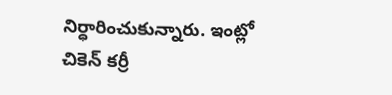నిర్ధారించుకున్నారు. ఇంట్లో చికెన్‌ కర్రీ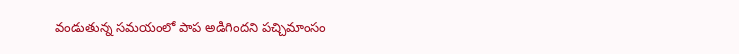వండుతున్న సమయంలో పాప అడిగిందని పచ్చిమాంసం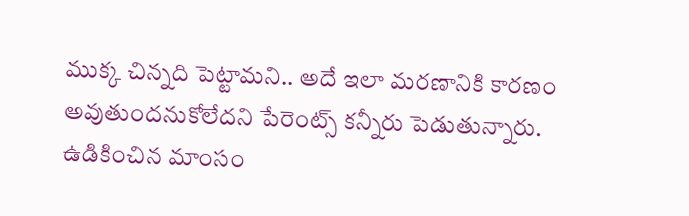ముక్క చిన్నది పెట్టామని.. అదే ఇలా మరణానికి కారణం అవుతుందనుకోలేదని పేరెంట్స్ కన్నీరు పెడుతున్నారు. ఉడికించిన మాంసం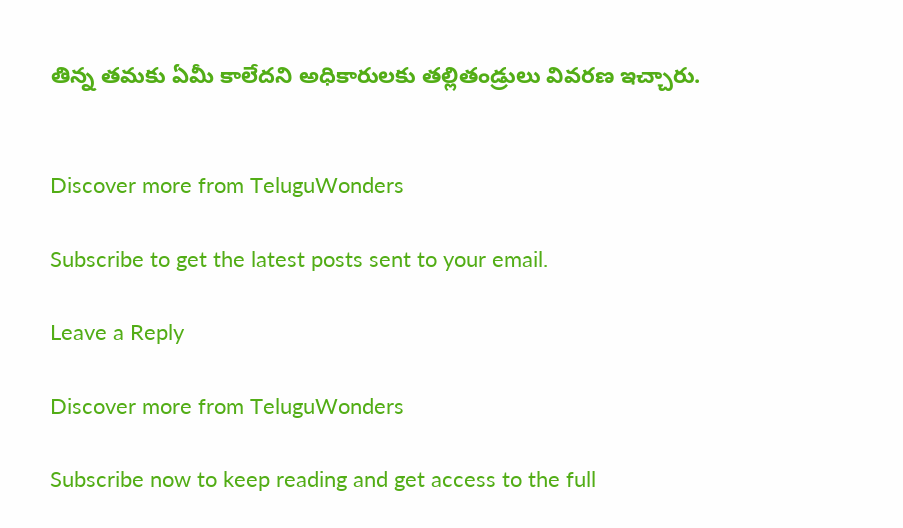తిన్న తమకు ఏమీ కాలేదని అధికారులకు తల్లితండ్రులు వివరణ ఇచ్చారు.


Discover more from TeluguWonders

Subscribe to get the latest posts sent to your email.

Leave a Reply

Discover more from TeluguWonders

Subscribe now to keep reading and get access to the full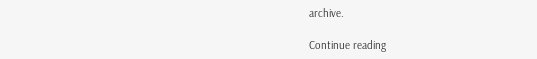archive.

Continue reading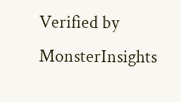Verified by MonsterInsights